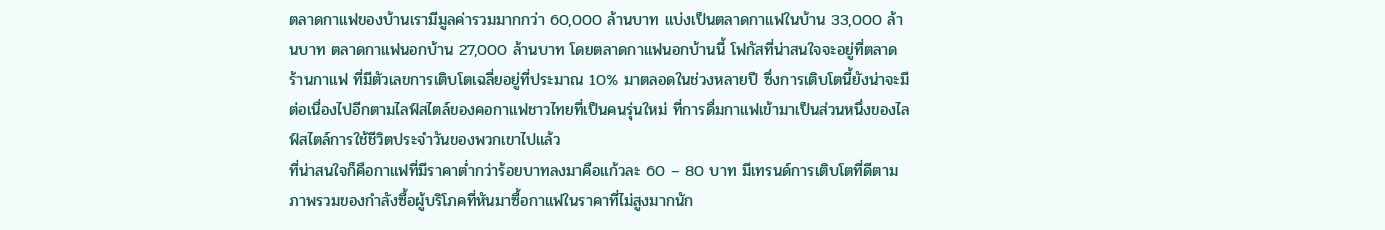ตลาดกาแฟของบ้านเรามีมูลค่ารวมมากกว่า 60,000 ล้านบาท แบ่งเป็นตลาดกาแฟในบ้าน 33,000 ล้านบาท ตลาดกาแฟนอกบ้าน 27,000 ล้านบาท โดยตลาดกาแฟนอกบ้านนี้ โฟกัสที่น่าสนใจจะอยู่ที่ตลาดร้านกาแฟ ที่มีตัวเลขการเติบโตเฉลี่ยอยู่ที่ประมาณ 10% มาตลอดในช่วงหลายปี ซึ่งการเติบโตนี้ยังน่าจะมีต่อเนื่องไปอีกตามไลฟ์สไตล์ของคอกาแฟชาวไทยที่เป็นคนรุ่นใหม่ ที่การดื่มกาแฟเข้ามาเป็นส่วนหนึ่งของไลฟ์สไตล์การใช้ชีวิตประจำวันของพวกเขาไปแล้ว
ที่น่าสนใจก็คือกาแฟที่มีราคาต่ำกว่าร้อยบาทลงมาคือแก้วละ 60 – 80 บาท มีเทรนด์การเติบโตที่ดีตามภาพรวมของกำลังซื้อผู้บริโภคที่หันมาซื้อกาแฟในราคาที่ไม่สูงมากนัก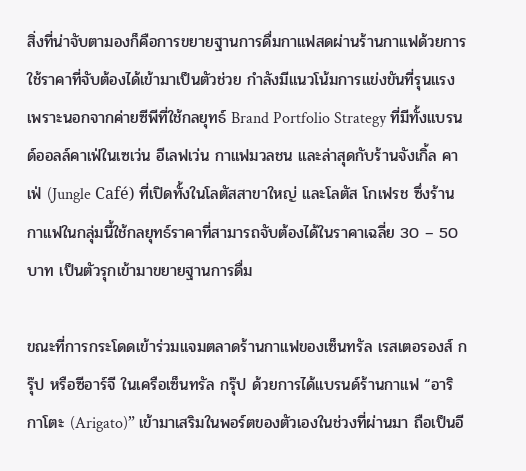สิ่งที่น่าจับตามองก็คือการขยายฐานการดื่มกาแฟสดผ่านร้านกาแฟด้วยการใช้ราคาที่จับต้องได้เข้ามาเป็นตัวช่วย กำลังมีแนวโน้มการแข่งขันที่รุนแรง เพราะนอกจากค่ายซีพีที่ใช้กลยุทธ์ Brand Portfolio Strategy ที่มีทั้งแบรนด์ออลล์คาเฟ่ในเซเว่น อีเลฟเว่น กาแฟมวลชน และล่าสุดกับร้านจังเกิ้ล คาเฟ่ (Jungle Café) ที่เปิดทั้งในโลตัสสาขาใหญ่ และโลตัส โกเฟรช ซึ่งร้านกาแฟในกลุ่มนี้ใช้กลยุทธ์ราคาที่สามารถจับต้องได้ในราคาเฉลี่ย 30 – 50 บาท เป็นตัวรุกเข้ามาขยายฐานการดื่ม

ขณะที่การกระโดดเข้าร่วมแจมตลาดร้านกาแฟของเซ็นทรัล เรสเตอรองส์ กรุ๊ป หรือซีอาร์จี ในเครือเซ็นทรัล กรุ๊ป ด้วยการได้แบรนด์ร้านกาแฟ “อาริกาโตะ (Arigato)” เข้ามาเสริมในพอร์ตของตัวเองในช่วงที่ผ่านมา ถือเป็นอี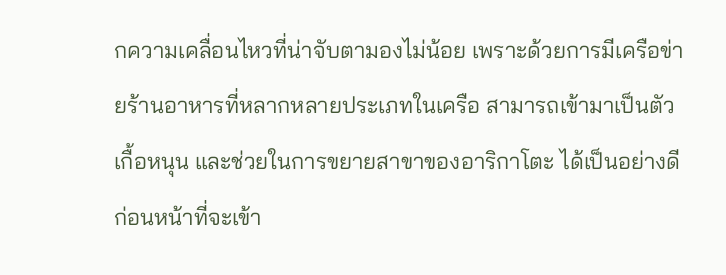กความเคลื่อนไหวที่น่าจับตามองไม่น้อย เพราะด้วยการมีเครือข่ายร้านอาหารที่หลากหลายประเภทในเครือ สามารถเข้ามาเป็นตัวเกื้อหนุน และช่วยในการขยายสาขาของอาริกาโตะ ได้เป็นอย่างดี
ก่อนหน้าที่จะเข้า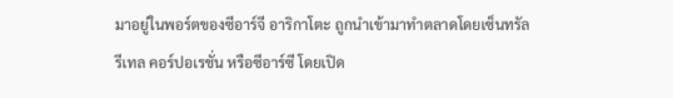มาอยู่ในพอร์ตของซีอาร์จี อาริกาโตะ ถูกนำเข้ามาทำตลาดโดยเซ็นทรัล รีเทล คอร์ปอเรชั่น หรือซีอาร์ซี โดยเปิด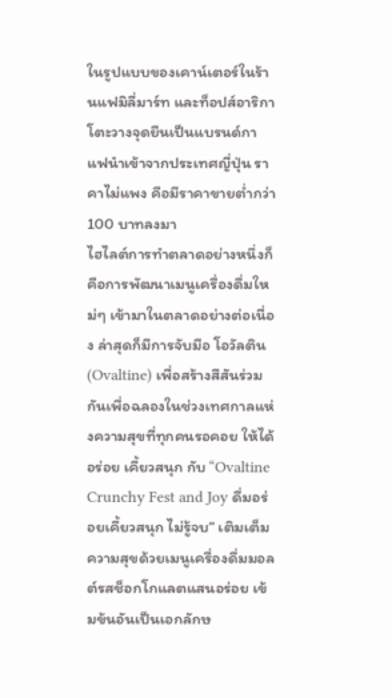ในรูปแบบของเคาน์เตอร์ในร้านแฟมิลี่มาร์ท และท็อปส์อาริกาโตะวางจุดยืนเป็นแบรนด์กาแฟนำเข้าจากประเทศญี่ปุ่น ราคาไม่แพง คือมีราคาขายต่ำกว่า 100 บาทลงมา
ไฮไลต์การทำตลาดอย่างหนึ่งก็คือการพัฒนาเมนูเครื่องดื่มใหม่ๆ เข้ามาในตลาดอย่างต่อเนื่อง ล่าสุดก็มีการจับมือ โอวัลติน (Ovaltine) เพื่อสร้างสีสันร่วมกันเพื่อฉลองในช่วงเทศกาลแห่งความสุขที่ทุกคนรอคอย ให้ได้อร่อย เคี้ยวสนุก กับ “Ovaltine Crunchy Fest and Joy ดื่มอร่อยเคี้ยวสนุก ไม่รู้จบ” เติมเต็มความสุขด้วยเมนูเครื่องดื่มมอลต์รสช็อกโกแลตแสนอร่อย เข้มข้นอันเป็นเอกลักษ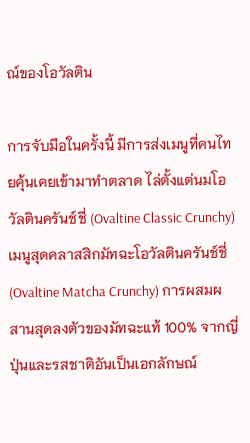ณ์ของโอวัลติน

การจับมือในครั้งนี้ มีการส่งเมนูที่คนไทยคุ้นเคยเข้ามาทำตลาด ไล่ตั้งแต่นมโอวัลตินครันช์ชี่ (Ovaltine Classic Crunchy) เมนูสุดคลาสสิกมัทฉะโอวัลตินครันช์ชี่ (Ovaltine Matcha Crunchy) การผสมผสานสุดลงตัวของมัทฉะแท้ 100% จากญี่ปุ่นและรสชาติอันเป็นเอกลักษณ์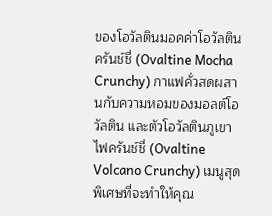ของโอวัลตินมอคค่าโอวัลตินครันช์ชี่ (Ovaltine Mocha Crunchy) กาแฟคั่วสดผสานกับความหอมของมอลต์โอวัลติน และตัวโอวัลตินภูเขาไฟครันช์ชี่ (Ovaltine Volcano Crunchy) เมนูสุดพิเศษที่จะทำให้คุณ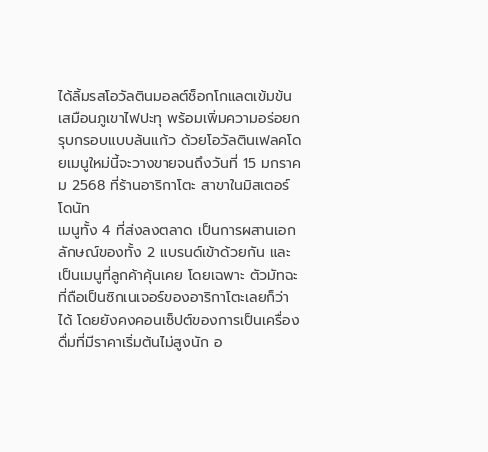ได้ลิ้มรสโอวัลตินมอลต์ช็อกโกแลตเข้มข้น เสมือนภูเขาไฟปะทุ พร้อมเพิ่มความอร่อยกรุบกรอบแบบล้นแก้ว ด้วยโอวัลตินเฟลคโดยเมนูใหม่นี้จะวางขายจนถึงวันที่ 15 มกราคม 2568 ที่ร้านอาริกาโตะ สาขาในมิสเตอร์ โดนัท
เมนูทั้ง 4 ที่ส่งลงตลาด เป็นการผสานเอกลักษณ์ของทั้ง 2 แบรนด์เข้าด้วยกัน และเป็นเมนูที่ลูกค้าคุ้นเคย โดยเฉพาะ ตัวมัทฉะ ที่ถือเป็นซิกเนเจอร์ของอาริกาโตะเลยก็ว่าได้ โดยยังคงคอนเซ็ปต์ของการเป็นเครื่องดื่มที่มีราคาเริ่มต้นไม่สูงนัก อ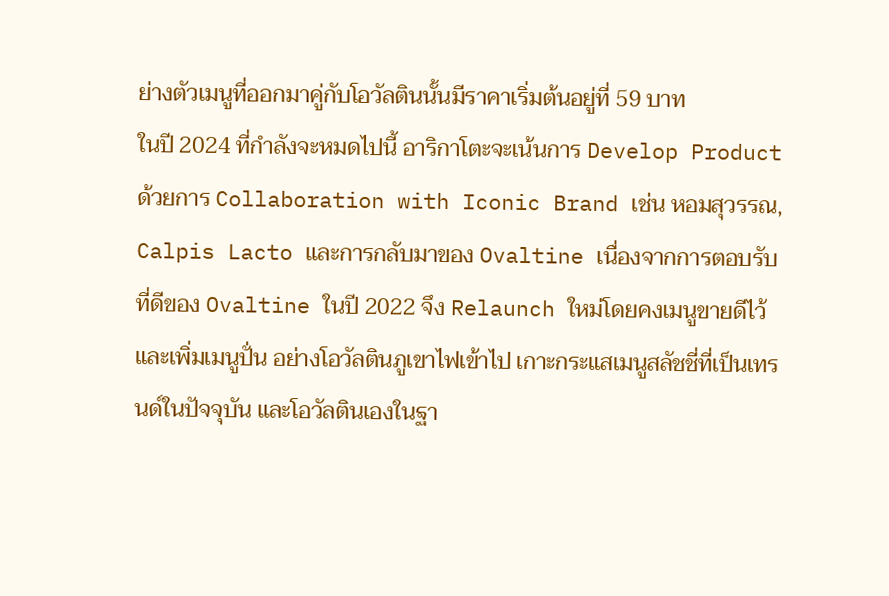ย่างตัวเมนูที่ออกมาคู่กับโอวัลตินนั้นมีราคาเริ่มต้นอยู่ที่ 59 บาท
ในปี 2024 ที่กำลังจะหมดไปนี้ อาริกาโตะจะเน้นการ Develop Product ด้วยการ Collaboration with Iconic Brand เช่น หอมสุวรรณ, Calpis Lacto และการกลับมาของ Ovaltine เนื่องจากการตอบรับที่ดีของ Ovaltine ในปี 2022 จึง Relaunch ใหม่โดยคงเมนูขายดีไว้และเพิ่มเมนูปั่น อย่างโอวัลตินภูเขาไฟเข้าไป เกาะกระแสเมนูสลัชชี่ที่เป็นเทรนด์ในปัจจุบัน และโอวัลตินเองในฐา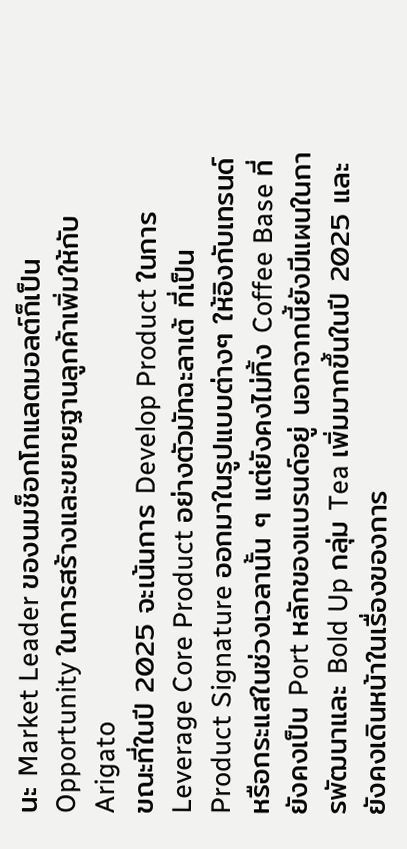นะ Market Leader ของนมช็อกโกแลตมอลต์ก็เป็น Opportunity ในการสร้างและขยายฐานลูกค้าเพิ่มให้กับ Arigato
ขณะที่ในปี 2025 จะเน้นการ Develop Product ในการ Leverage Core Product อย่างตัวมัทฉะลาเต้ ที่เป็น Product Signature ออกมาในรูปแบบต่างๆ ให้อิงกับเทรนด์หรือกระแสในช่วงเวลานั้น ๆ แต่ยังคงไม่ทิ้ง Coffee Base ที่ยังคงเป็น Port หลักของแบรนด์อยู่ นอกจากนี้ยังมีแผนในการพัฒนาและ Bold Up กลุ่ม Tea เพิ่มมากขึ้นในปี 2025 และยังคงเดินหน้าในเรื่องของการ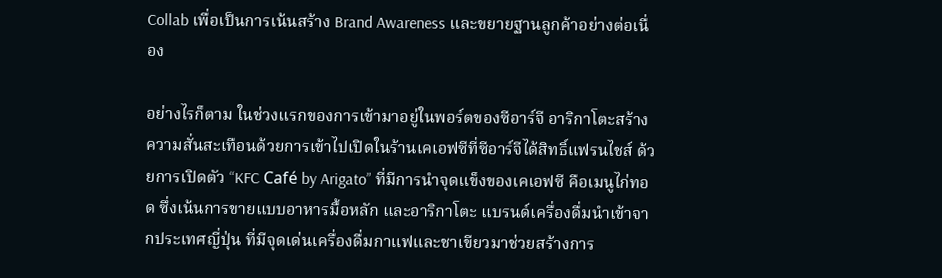Collab เพื่อเป็นการเน้นสร้าง Brand Awareness และขยายฐานลูกค้าอย่างต่อเนื่อง

อย่างไรก็ตาม ในช่วงแรกของการเข้ามาอยู่ในพอร์ตของซีอาร์จี อาริกาโตะสร้างความสั่นสะเทือนด้วยการเข้าไปเปิดในร้านเคเอฟซีที่ซีอาร์จีได้สิทธิ์แฟรนไชส์ ด้วยการเปิดตัว “KFC Café by Arigato” ที่มีการนำจุดแข็งของเคเอฟซี คือเมนูไก่ทอด ซึ่งเน้นการขายแบบอาหารมื้อหลัก และอาริกาโตะ แบรนด์เครื่องดื่มนำเข้าจากประเทศญี่ปุ่น ที่มีจุดเด่นเครื่องดื่มกาแฟและชาเขียวมาช่วยสร้างการ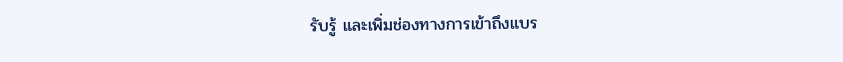รับรู้ และเพิ่มช่องทางการเข้าถึงแบร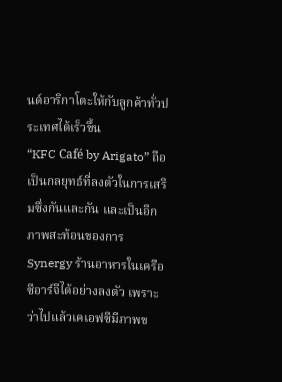นด์อาริกาโตะให้กับลูกค้าทั่วประเทศได้เร็วขึ้น
“KFC Café by Arigato” ถือเป็นกลยุทธ์ที่ลงตัวในการเสริมซึ่งกันและกัน และเป็นอีกภาพสะท้อนของการ Synergy ร้านอาหารในเครือซีอาร์จีได้อย่างลงตัว เพราะว่าไปแล้วเคเอฟซีมีภาพข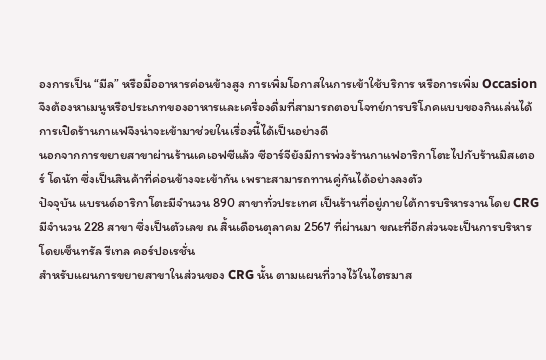องการเป็น “มีล” หรือมื้ออาหารค่อนข้างสูง การเพิ่มโอกาสในการเข้าใช้บริการ หรือการเพิ่ม Occasion จึงต้องหาเมนูหรือประเภทของอาหารและเครื่องดื่มที่สามารถตอบโจทย์การบริโภคแบบของกินเล่นได้ การเปิดร้านกาแฟจึงน่าจะเข้ามาช่วยในเรื่องนี้ได้เป็นอย่างดี
นอกจากการขยายสาขาผ่านร้านเคเอฟซีแล้ว ซีอาร์จียังมีการพ่วงร้านกาแฟอาริกาโตะไปกับร้านมิสเตอร์ โดนัท ซึ่งเป็นสินค้าที่ค่อนข้างจะเข้ากัน เพราะสามารถทานคู่กันได้อย่างลงตัว
ปัจจุบัน แบรนด์อาริกาโตะมีจำนวน 890 สาขาทั่วประเทศ เป็นร้านที่อยู่ภายใต้การบริหารงานโดย CRG มีจำนวน 228 สาขา ซึ่งเป็นตัวเลข ณ สิ้นเดือนตุลาคม 2567 ที่ผ่านมา ขณะที่อีกส่วนจะเป็นการบริหารโดยเซ็นทรัล รีเทล คอร์ปอเรชั่น
สำหรับแผนการขยายสาขาในส่วนของ CRG นั้น ตามแผนที่วางไว้ในไตรมาส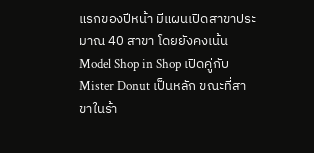แรกของปีหน้า มีแผนเปิดสาขาประมาณ 40 สาขา โดยยังคงเน้น Model Shop in Shop เปิดคู่กับ Mister Donut เป็นหลัก ขณะที่สาขาในร้า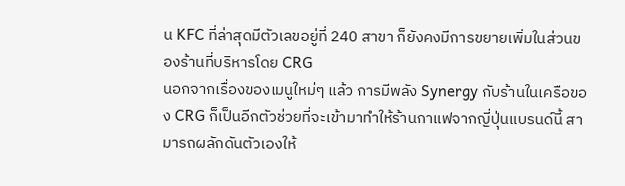น KFC ที่ล่าสุดมีตัวเลขอยู่ที่ 240 สาขา ก็ยังคงมีการขยายเพิ่มในส่วนของร้านที่บริหารโดย CRG
นอกจากเรื่องของเมนูใหม่ๆ แล้ว การมีพลัง Synergy กับร้านในเครือของ CRG ก็เป็นอีกตัวช่วยที่จะเข้ามาทำให้ร้านกาแฟจากญี่ปุ่นแบรนด์นี้ สามารถผลักดันตัวเองให้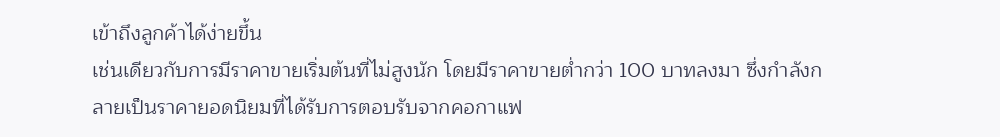เข้าถึงลูกค้าได้ง่ายขึ้น
เช่นเดียวกับการมีราคาขายเริ่มต้นที่ไม่สูงนัก โดยมีราคาขายต่ำกว่า 100 บาทลงมา ซึ่งกำลังกลายเป็นราคายอดนิยมที่ได้รับการตอบรับจากคอกาแฟ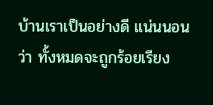บ้านเราเป็นอย่างดี แน่นนอนว่า ทั้งหมดจะถูกร้อยเรียง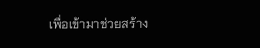เพื่อเข้ามาช่วยสร้าง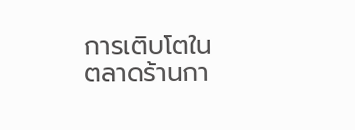การเติบโตในตลาดร้านกา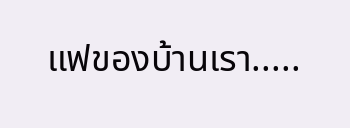แฟของบ้านเรา.....